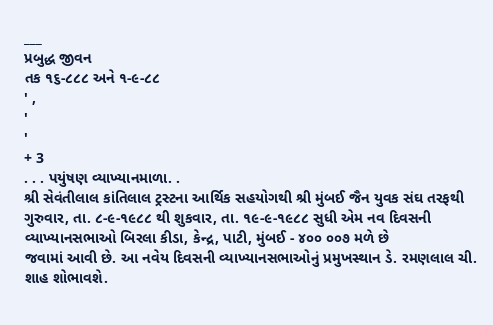___
પ્રબુદ્ધ જીવન
તક ૧૬-૮૮૮ અને ૧-૯-૮૮
' ,
'
'
+ 3
. . . પયુંષણ વ્યાખ્યાનમાળા. .
શ્રી સેવંતીલાલ કાંતિલાલ ટ્રસ્ટના આર્થિક સહયોગથી શ્રી મુંબઈ જૈન યુવક સંઘ તરફથી ગુરુવાર, તા. ૮-૯-૧૯૮૮ થી શુકવાર, તા. ૧૯-૯-૧૯૮૮ સુધી એમ નવ દિવસની વ્યાખ્યાનસભાઓ બિરલા કીડા, કેન્દ્ર, પાટી, મુંબઈ - ૪૦૦ ૦૦૭ મળે છે
જવામાં આવી છે. આ નવેય દિવસની વ્યાખ્યાનસભાઓનું પ્રમુખસ્થાન ડે. રમણલાલ ચી. શાહ શોભાવશે.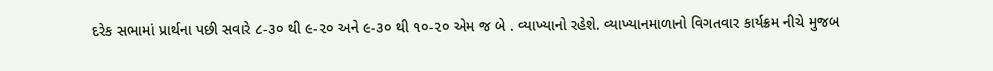દરેક સભામાં પ્રાર્થના પછી સવારે ૮-૩૦ થી ૯-૨૦ અને ૯-૩૦ થી ૧૦-૨૦ એમ જ બે . વ્યાખ્યાનો રહેશે. વ્યાખ્યાનમાળાનો વિગતવાર કાર્યક્રમ નીચે મુજબ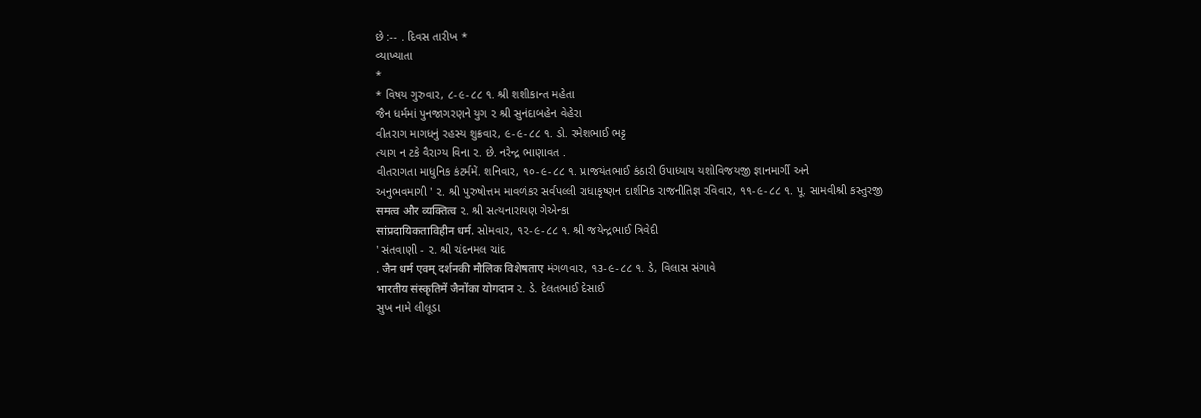છે :-- . દિવસ તારીખ *
વ્યાખ્યાતા
*
* વિષય ગુરુવાર, ૮-૯-૮૮ ૧. શ્રી શશીકાન્ત મહેતા
જૈન ધર્મમાં પુનજાગરણને યુગ ૨ શ્રી સુનંદાબહેન વેહેરા
વીતરાગ માગધનું રહસ્ય શુક્રવાર, ૯-૯-૮૮ ૧. ડો. રમેશભાઈ ભટ્ટ
ત્યાગ ન ટકે વૈરાગ્ય વિના ૨. છે. નરેન્દ્ર ભાણાવત .
વીતરાગતા માધુનિક કંટર્મમેં. શનિવાર, ૧૦-૯-૮૮ ૧. પ્રાજયંતભાઈ કંઠારી ઉપાધ્યાય યશોવિજયજી જ્ઞાનમાર્ગી અને
અનુભવમાગી ' ૨. શ્રી પુરુષોત્તમ માવળંકર સર્વપલ્લી રાધાકૃષ્ણન દાર્શનિક રાજનીતિજ્ઞ રવિવાર, ૧૧-૯-૮૮ ૧. પૂ. સામવીશ્રી કસ્તુરજી
समत्व और व्यक्तित्व ૨. શ્રી સત્યનારાયણ ગેએન્કા
सांप्रदायिकताविहीन धर्म. સોમવાર, ૧૨-૯-૮૮ ૧. શ્રી જયેન્દ્રભાઈ ત્રિવેદી
' સંતવાણી - ૨. શ્રી ચંદનમલ ચાંદ
. जैन धर्म एवम् दर्शनकी मौलिक विशेषताए મંગળવાર, ૧૩-૯-૮૮ ૧. ડે, વિલાસ સંગાવે
भारतीय संस्कृतिमें जैनोंका योगदान ૨. ડે. દેલતભાઈ દેસાઈ
સુખ નામે લીલૂડા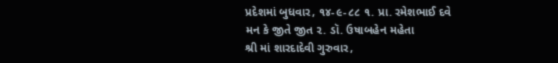પ્રદેશમાં બુધવાર, ૧૪-૯-૮૮ ૧. પ્રા. રમેશભાઈ દવે
મન કે જીતે જીત ૨. ડૉ. ઉષાબહેન મહેતા
શ્રી માં શારદાદેવી ગુરુવાર,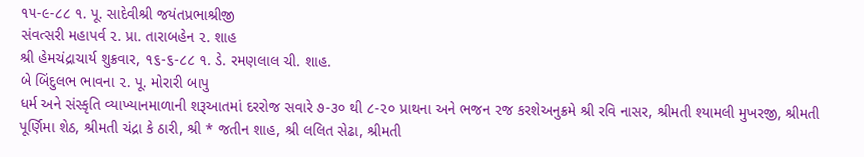૧૫-૯-૮૮ ૧. પૂ. સાદેવીશ્રી જયંતપ્રભાશ્રીજી
સંવત્સરી મહાપર્વ ૨. પ્રા. તારાબહેન ૨. શાહ
શ્રી હેમચંદ્રાચાર્ય શુક્રવાર, ૧૬-૬-૮૮ ૧. ડે. રમણલાલ ચી. શાહ.
બે બિંદુલભ ભાવના ૨. પૂ. મોરારી બાપુ
ધર્મ અને સંસ્કૃતિ વ્યાખ્યાનમાળાની શરૂઆતમાં દરરોજ સવારે ૭-૩૦ થી ૮-૨૦ પ્રાથના અને ભજન ૨જ કરશેઅનુક્રમે શ્રી રવિ નાસર, શ્રીમતી શ્યામલી મુખરજી, શ્રીમતી પૂર્ણિમા શેઠ, શ્રીમતી ચંદ્રા કે ઠારી, શ્રી * જતીન શાહ, શ્રી લલિત સેઢા, શ્રીમતી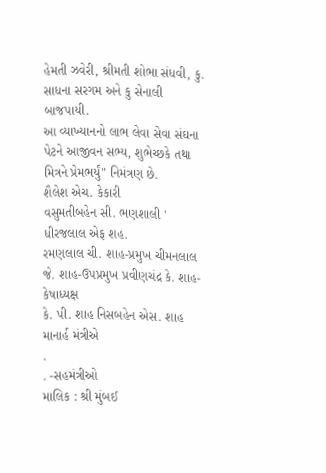હેમતી ઝવેરી, શ્રીમતી શોભા સંધવી, કુ. સાધના સરગમ અને કુ સેનાલી બાજપાયી.
આ વ્યાખ્યાનનો લાભ લેવા સેવા સંઘના પેટને આજીવન સભ્ય, શુભેચ્છકે તથા મિત્રને પ્રેમભર્યું" નિમંત્રણ છે.
શૈલેશ એચ. કેકારી
વસુમતીબહેન સી. ભણશાલી ' ધીરજલાલ એફ શહ.
રમણલાલ ચી. શાહ-પ્રમુખ ચીમનલાલ જે. શાહ-ઉપપ્રમુખ પ્રવીણચંદ્ર કે. શાહ-કેષાધ્યક્ષ
કે. પી. શાહ નિસબહેન એસ. શાહ
માનાર્હ મંત્રીએ
.
. -સહમંત્રીઓ
માલિક : શ્રી મુંબઈ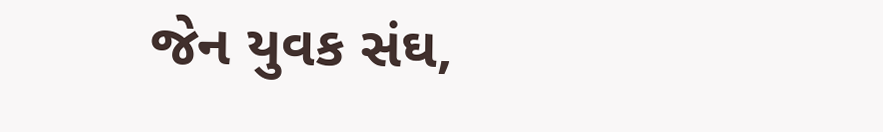જેન યુવક સંઘ,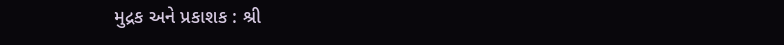મુદ્રક અને પ્રકાશક : શ્રી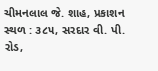ચીમનલાલ જે. શાહ, પ્રકાશન સ્થળ : ૩૮૫, સરદાર વી. પી. રોડ,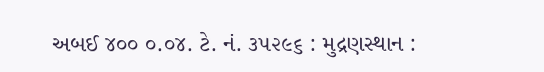અબઈ ૪૦૦ ૦.૦૪. ટે. નં. ૩૫૨૯૬ : મુદ્રણસ્થાન :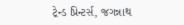ટ્રેન્ડ પ્રિન્ટર્સ, જગન્નાથ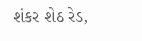શંકર શેઠ રેડ,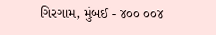ગિરગામ, મુંબઈ - ૪૦૦ ૦૦૪